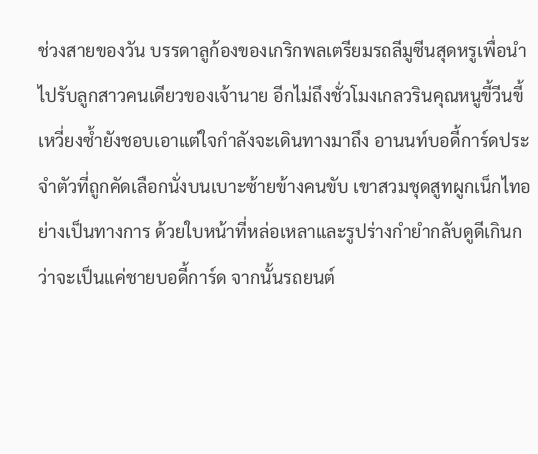ช่วงสายของวัน บรรดาลูก้องของเกริกพลเตรียมรถลีมูซีนสุดหรูเพื่อนำไปรับลูกสาวคนเดียวของเจ้านาย อีกไม่ถึงชั่วโมงเกลวรินคุณหนูขี้วีนขี้เหวี่ยงซ้ำยังชอบเอาแต่ใจกำลังจะเดินทางมาถึง อานนท์บอดี้การ์ดประจำตัวที่ถูกคัดเลือกนั่งบนเบาะซ้ายข้างคนขับ เขาสวมชุดสูทผูกเน็กไทอย่างเป็นทางการ ด้วยใบหน้าที่หล่อเหลาและรูปร่างกำยำกลับดูดีเกินกว่าจะเป็นแค่ชายบอดี้การ์ด จากนั้นรถยนต์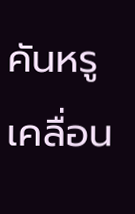คันหรูเคลื่อน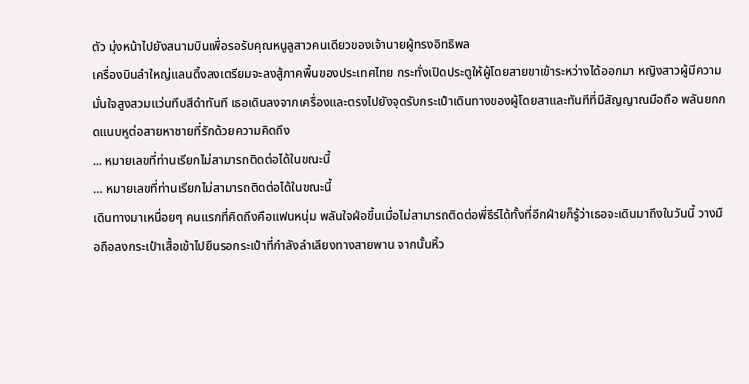ตัว มุ่งหน้าไปยังสนามบินเพื่อรอรับคุณหนูลูสาวคนเดียวของเจ้านายผู้ทรงอิทธิพล
เครื่องบินลำใหญ่แลนดิ้งลงเตรียมจะลงสู้ภาคพื้นของประเทศไทย กระทั่งเปิดประตูให้ผู้โดยสายขาเข้าระหว่างได้ออกมา หญิงสาวผู้มีความมั่นใจสูงสวมแว่นทึบสีดำทันที เธอเดินลงจากเครื่องและตรงไปยังจุดรับกระเป๋าเดินทางของผู้โดยสาและทันทีที่มีสัญญาณมือถือ พลันยกกดแนบหูต่อสายหาชายที่รักด้วยความคิดถึง
... หมายเลขที่ท่านเรียกไม่สามารถติดต่อได้ในขณะนี้
… หมายเลขที่ท่านเรียกไม่สามารถติดต่อได้ในขณะนี้
เดินทางมาเหนื่อยๆ คนแรกที่คิดถึงคือแฟนหนุ่ม พลันใจฝ่อขึ้นเมื่อไม่สามารถติดต่อพี่ธีร์ได้ทั้งที่อีกฝ่ายก็รู้ว่าเธอจะเดินมาถึงในวันนี้ วางมือถือลงกระเป๋าเสื้อเข้าไปยืนรอกระเป๋าที่กำลังลำเลียงทางสายพาน จากนั้นหิ้ว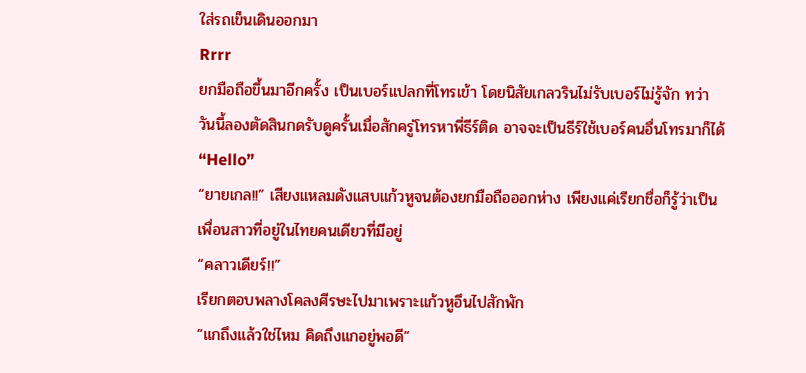ใส่รถเข็นเดินออกมา
Rrrr
ยกมือถือขึ้นมาอีกครั้ง เป็นเบอร์แปลกที่โทรเข้า โดยนิสัยเกลวรินไม่รับเบอร์ไม่รู้จัก ทว่าวันนี้ลองตัดสินกดรับดูครั้นเมื่อสักครู่โทรหาพี่ธีร์ติด อาจจะเป็นธีร์ใช้เบอร์คนอื่นโทรมาก็ได้
“Hello”
“ยายเกล!!” เสียงแหลมดังแสบแก้วหูจนต้องยกมือถือออกห่าง เพียงแค่เรียกชื่อก็รู้ว่าเป็นเพื่อนสาวที่อยู่ในไทยคนเดียวที่มีอยู่
“คลาวเดียร์!!”
เรียกตอบพลางโคลงศีรษะไปมาเพราะแก้วหูอึนไปสักพัก
“แกถึงแล้วใช่ไหม คิดถึงแกอยู่พอดี”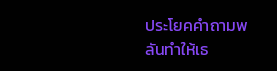ประโยคคำถามพลันทำให้เธ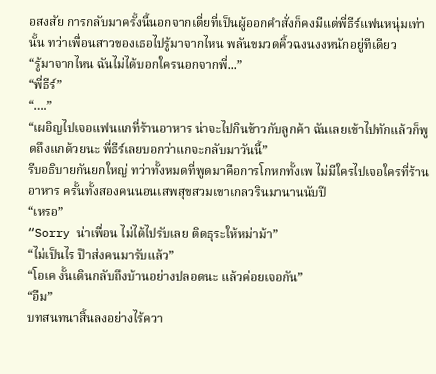อสงสัย การกลับมาครั้งนี้นอกจากเตี่ยที่เป็นผู้ออกคำสั่งก็คงมีแต่พี่ธีร์แฟนหนุ่มเท่านั้น ทว่าเพื่อนสาวของเธอไปรู้มาจากไหน พลันขมวดคิ้วฉงนงงหนักอยู่ทีเดียว
“รู้มาจากไหน ฉันไม่ได้บอกใครนอกจากพี่...”
“พี่ธีร์”
“….”
“เผอิญไปเจอแฟนแกที่ร้านอาหาร น่าจะไปกินข้าวกับลูกค้า ฉันเลยเข้าไปทักแล้วก็พูดถึงแกด้วยนะ พี่ธีร์เลยบอกว่าแกจะกลับมาวันนี้”
รีบอธิบายกันยกใหญ่ ทว่าทั้งหมดที่พูดมาคือการโกหกทั้งเพ ไม่มีใครไปเจอใครที่ร้านอาหาร ครั้นทั้งสองคนนอนเสพสุขสวมเขาเกลวรินมานานนับปี
“เหรอ”
“Sorry น่าเพื่อน ไม่ได้ไปรับเลย ติดธุระให้หม่าม้า”
“ไม่เป็นไร ป๊าส่งคนมารับแล้ว”
“โอเค งั้นเดินกลับถึงบ้านอย่างปลอดนะ แล้วค่อยเจอกัน”
“อืม”
บทสนทนาสิ้นลงอย่างไร้ควา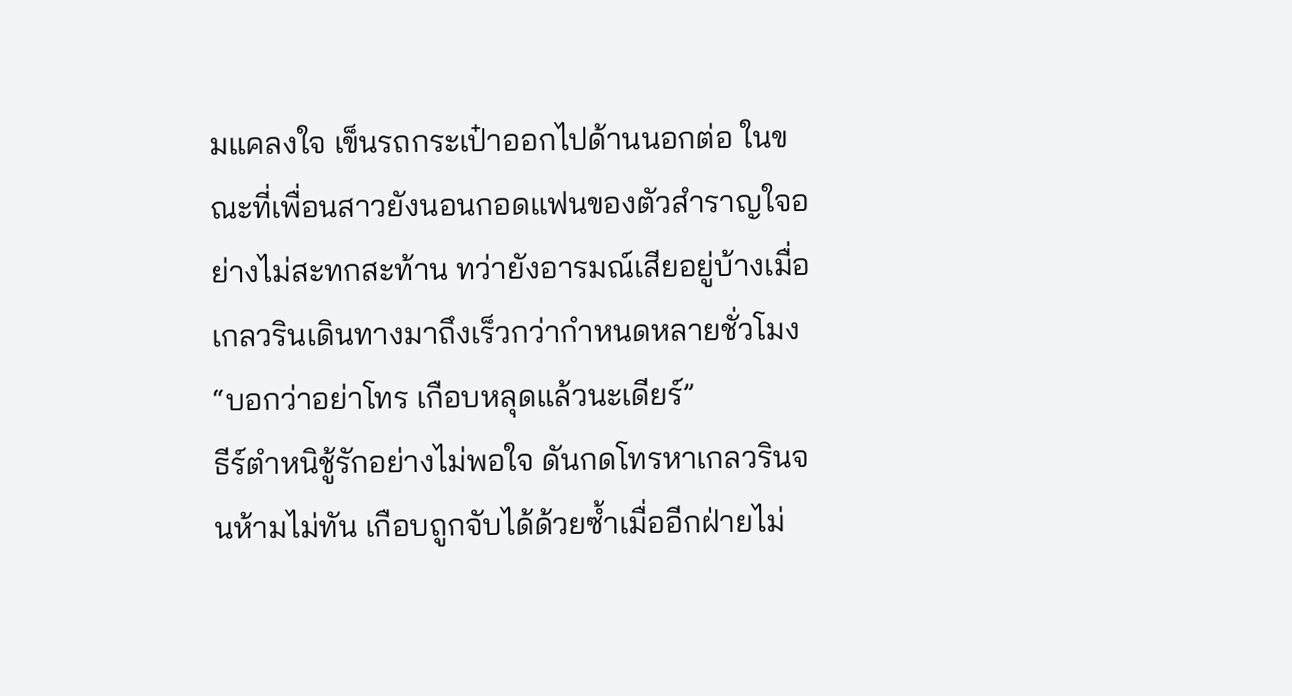มแคลงใจ เข็นรถกระเป๋าออกไปด้านนอกต่อ ในขณะที่เพื่อนสาวยังนอนกอดแฟนของตัวสำราญใจอย่างไม่สะทกสะท้าน ทว่ายังอารมณ์เสียอยู่บ้างเมื่อเกลวรินเดินทางมาถึงเร็วกว่ากำหนดหลายชั่วโมง
“บอกว่าอย่าโทร เกือบหลุดแล้วนะเดียร์”
ธีร์ตำหนิชู้รักอย่างไม่พอใจ ดันกดโทรหาเกลวรินจนห้ามไม่ทัน เกือบถูกจับได้ด้วยซ้ำเมื่ออีกฝ่ายไม่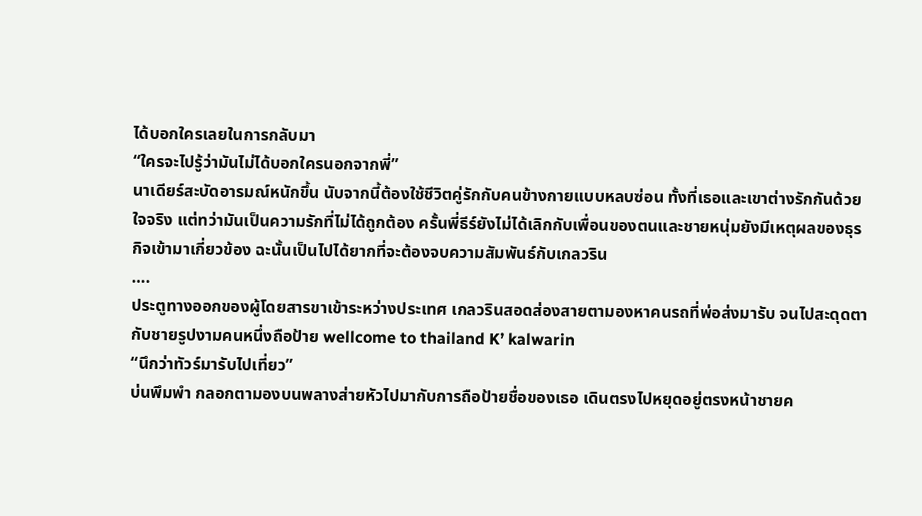ได้บอกใครเลยในการกลับมา
“ใครจะไปรู้ว่ามันไม่ได้บอกใครนอกจากพี่”
นาเดียร์สะบัดอารมณ์หนักขึ้น นับจากนี้ต้องใช้ชีวิตคู่รักกับคนข้างกายแบบหลบซ่อน ทั้งที่เธอและเขาต่างรักกันด้วยใจจริง แต่ทว่ามันเป็นความรักที่ไม่ได้ถูกต้อง ครั้นพี่ธีร์ยังไม่ได้เลิกกับเพื่อนของตนและชายหนุ่มยังมีเหตุผลของธุรกิจเข้ามาเกี่ยวข้อง ฉะนั้นเป็นไปได้ยากที่จะต้องจบความสัมพันธ์กับเกลวริน
….
ประตูทางออกของผู้โดยสารขาเข้าระหว่างประเทศ เกลวรินสอดส่องสายตามองหาคนรถที่พ่อส่งมารับ จนไปสะดุดตากับชายรูปงามคนหนึ่งถือป้าย wellcome to thailand K’ kalwarin
“นึกว่าทัวร์มารับไปเที่ยว”
บ่นพึมพำ กลอกตามองบนพลางส่ายหัวไปมากับการถือป้ายชื่อของเธอ เดินตรงไปหยุดอยู่ตรงหน้าชายค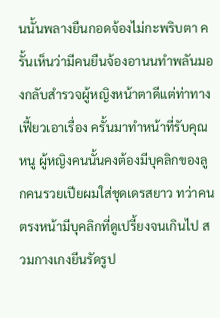นนั้นพลางยืนกอดจ้องไม่กะพริบตา ครั้นเห็นว่ามีคนยืนจ้องอานนทำพลันมองกลับสำรวจผู้หญิงหน้าตาดีแต่ท่าทางเฟี้ยวเอาเรื่อง ครั้นมาทำหน้าที่รับคุณหนู ผู้หญิงคนนั้นคงต้องมีบุคลิกของลูกคนรวยเปียผมใส่ชุดเดรสยาว ทว่าคนตรงหน้ามีบุคลิกที่ดูเปรี้ยงจนเกินไป สวมกางเกงยีนรัดรูป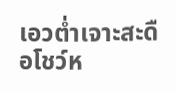เอวต่ำเจาะสะดือโชว์ห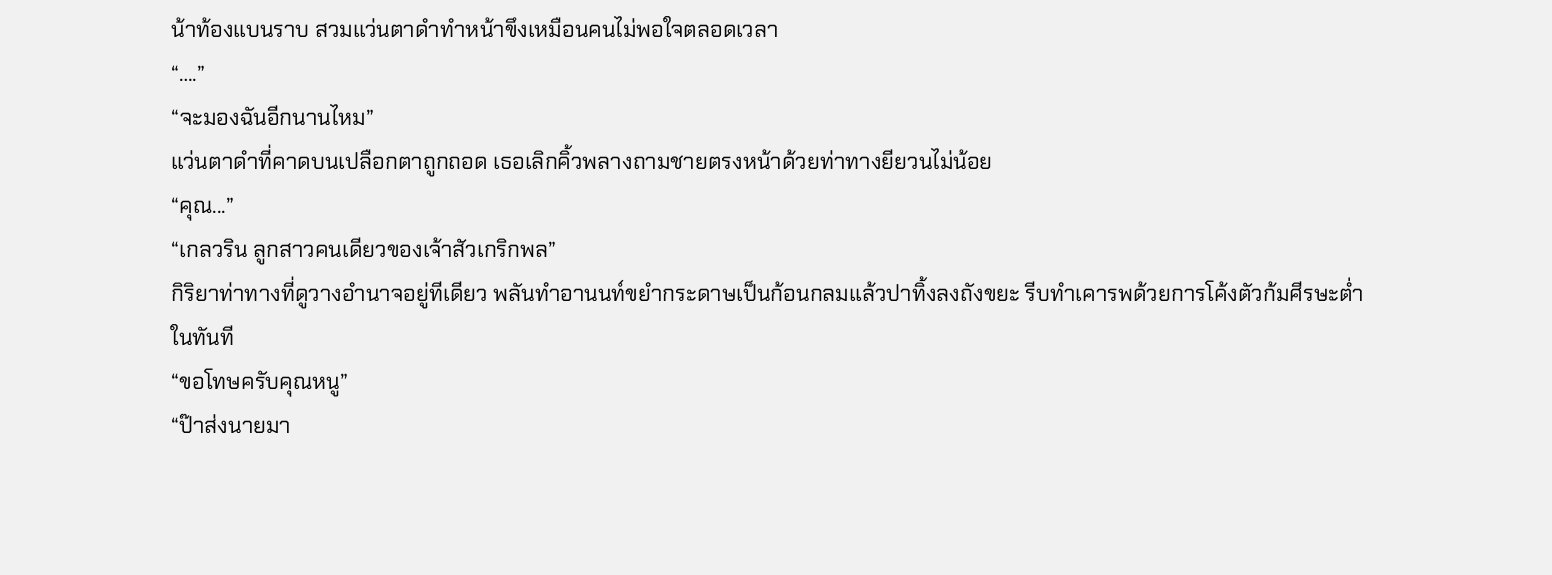น้าท้องแบนราบ สวมแว่นตาดำทำหน้าขึงเหมือนคนไม่พอใจตลอดเวลา
“….”
“จะมองฉันอีกนานไหม”
แว่นตาดำที่คาดบนเปลือกตาถูกถอด เธอเลิกคิ้วพลางถามชายตรงหน้าด้วยท่าทางยียวนไม่น้อย
“คุณ...”
“เกลวริน ลูกสาวคนเดียวของเจ้าสัวเกริกพล”
กิริยาท่าทางที่ดูวางอำนาจอยู่ทีเดียว พลันทำอานนท์ขยำกระดาษเป็นก้อนกลมแล้วปาทิ้งลงถังขยะ รีบทำเคารพด้วยการโค้งตัวก้มศีรษะต่ำในทันที
“ขอโทษครับคุณหนู”
“ป๊าส่งนายมา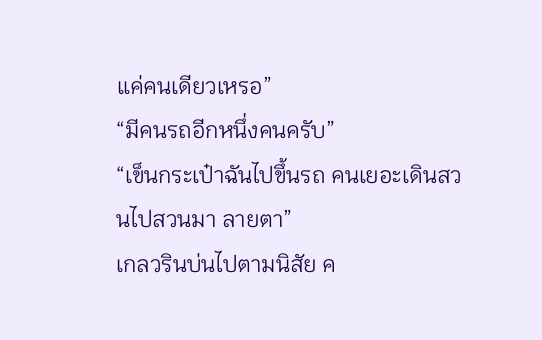แค่คนเดียวเหรอ”
“มีคนรถอีกหนึ่งคนครับ”
“เข็นกระเป๋าฉันไปขึ้นรถ คนเยอะเดินสวนไปสวนมา ลายตา”
เกลวรินบ่นไปตามนิสัย ค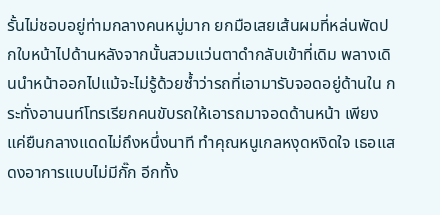รั้นไม่ชอบอยู่ท่ามกลางคนหมู่มาก ยกมือเสยเส้นผมที่หล่นพัดปกใบหน้าไปด้านหลังจากนั้นสวมแว่นตาดำกลับเข้าที่เดิม พลางเดินนำหน้าออกไปแม้จะไม่รู้ด้วยซ้ำว่ารถที่เอามารับจอดอยู่ด้านใน กระทั่งอานนท์โทรเรียกคนขับรถให้เอารถมาจอดด้านหน้า เพียงแค่ยืนกลางแดดไม่ถึงหนึ่งนาที ทำคุณหนูเกลหงุดหงิดใจ เธอแสดงอาการแบบไม่มีกั๊ก อีกทั้ง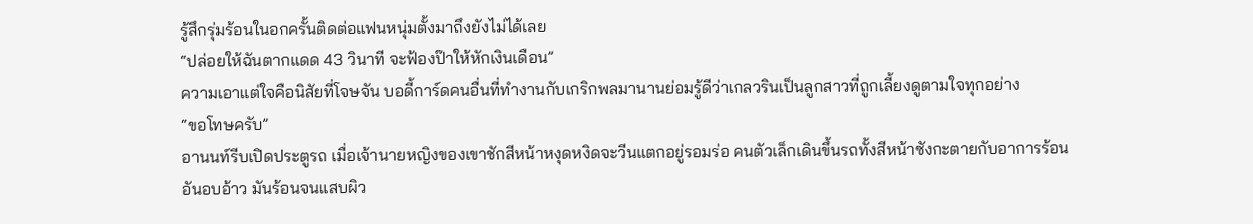รู้สึกรุ่มร้อนในอกครั้นติดต่อแฟนหนุ่มตั้งมาถึงยังไม่ได้เลย
“ปล่อยให้ฉันตากแดด 43 วินาที จะฟ้องป๊าให้หักเงินเดือน”
ความเอาแต่ใจคือนิสัยที่โจษจัน บอดี้การ์ดคนอื่นที่ทำงานกับเกริกพลมานานย่อมรู้ดีว่าเกลวรินเป็นลูกสาวที่ถูกเลี้ยงดูตามใจทุกอย่าง
“ขอโทษครับ”
อานนท์รีบเปิดประตูรถ เมื่อเจ้านายหญิงของเขาชักสีหน้าหงุดหงิดจะวีนแตกอยู่รอมร่อ คนตัวเล็กเดินขึ้นรถทั้งสีหน้าซังกะตายกับอาการร้อนอันอบอ้าว มันร้อนจนแสบผิว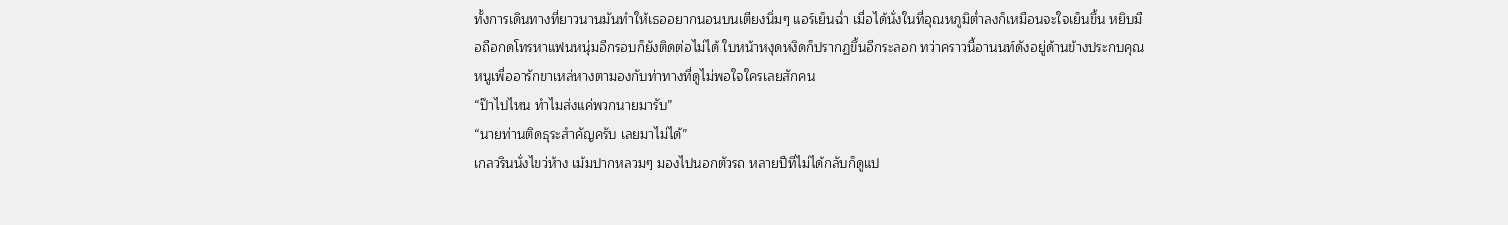ทั้งการเดินทางที่ยาวนานมันทำให้เธออยากนอนบนเตียงนิ่มๆ แอร์เย็นฉ่ำ เมื่อได้นั่งในที่อุณหภูมิต่ำลงก็เหมือนจะใจเย็นขึ้น หยิบมือถือกดโทรหาแฟนหนุ่มอีกรอบก็ยังติดต่อไม่ได้ ใบหน้าหงุดหงิดก็ปรากฏขึ้นอีกระลอก ทว่าคราวนี้อานนท์ดังอยู่ด้านข้างประกบคุณหนูเพื่ออารักขาเหล่หางตามองกับท่าทางที่ดูไม่พอใจใครเลยสักคน
“ป๊าไปไหน ทำไมส่งแค่พวกนายมารับ”
“นายท่านติดธุระสำคัญครับ เลยมาไม่ได้”
เกลวรินนั่งไขว่ห้าง เม้มปากหลวมๆ มองไปนอกตัวรถ หลายปีที่ไม่ได้กลับก็ดูแป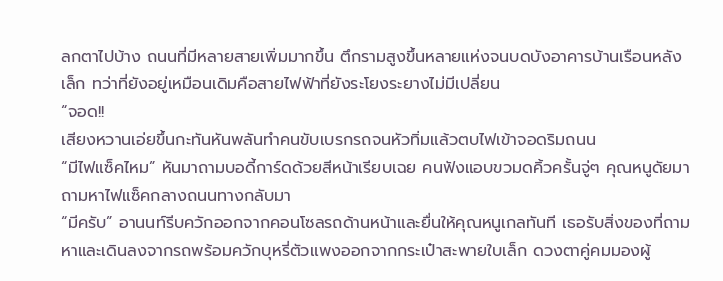ลกตาไปบ้าง ถนนที่มีหลายสายเพิ่มมากขึ้น ตึกรามสูงขึ้นหลายแห่งจนบดบังอาคารบ้านเรือนหลังเล็ก ทว่าที่ยังอยู่เหมือนเดิมคือสายไฟฟ้าที่ยังระโยงระยางไม่มีเปลี่ยน
“จอด!!
เสียงหวานเอ่ยขึ้นกะทันหันพลันทำคนขับเบรกรถจนหัวทิ่มแล้วตบไฟเข้าจอดริมถนน
“มีไฟแซ็คไหม” หันมาถามบอดี้การ์ดด้วยสีหน้าเรียบเฉย คนฟังแอบขวมดคิ้วครั้นจู่ๆ คุณหนูดัยมาถามหาไฟแซ็คกลางถนนทางกลับมา
“มีครับ” อานนท์รีบควักออกจากคอนโซลรถด้านหน้าและยื่นให้คุณหนูเกลทันที เธอรับสิ่งของที่ถามหาและเดินลงจากรถพร้อมควักบุหรี่ตัวแพงออกจากกระเป๋าสะพายใบเล็ก ดวงตาคู่คมมองผู้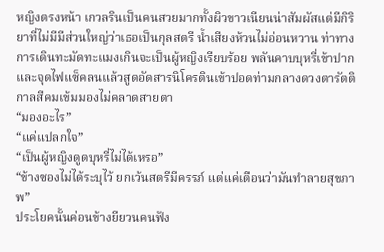หญิงตรงหน้า เกวลรินเป็นคนสวยมากทั้งผิวขาวเนียนน่าสัมผัสแต่มีกิริยาที่ไม่มีมีส่วนใหญ่ว่าเธอเป็นกุลสตรี น้ำเสียงห้วนไม่อ่อนหวาน ท่าทางการเดินทะมัดทะแมงเกินจะเป็นผู้หญิงเรียบร้อย พลันคาบบุหรี่เข้าปากและจุดไฟแซ็คลนแล้วสูดอัดสารนิโครตินเข้าปอดท่ามกลางดวงตารัตติกาลสีคมเข้มมองไม่คลาดสายตา
“มองอะไร”
“แค่แปลกใจ”
“เป็นผู้หญิงดูดบุหรี่ไม่ได้เหรอ”
“ข้างซองไม่ได้ระบุไว้ ยกเว้นสตรีมีครรภ์ แต่แค่เตือนว่ามันทำลายสุขภาพ”
ประโยคนั้นค่อนข้างยียวนคนฟัง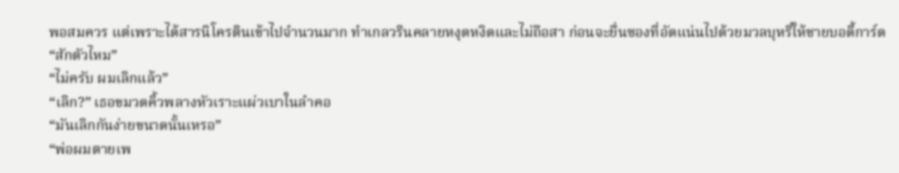พอสมควร แต่เพราะได้สารนิโครตินเข้าไปจำนวนมาก ทำเกลวรินคลายหงุดหงิดและไม่ถือสา ก่อนจะยื่นซองที่อัดแน่นไปด้วยมวลบุหรี่ให้ชายบอดี้การ์ด
“สักตัวไหม”
“ไม่ครับ ผมเลิกแล้ว”
“เลิก?” เธอขมวดคิ้วพลางหัวเราะแผ่วเบาในลำคอ
“มันเลิกกันง่ายขนาดนั้นเหรอ”
“พ่อผมตายเพ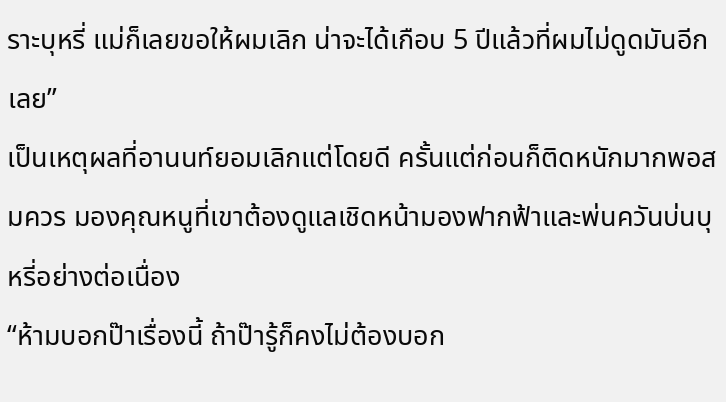ราะบุหรี่ แม่ก็เลยขอให้ผมเลิก น่าจะได้เกือบ 5 ปีแล้วที่ผมไม่ดูดมันอีกเลย”
เป็นเหตุผลที่อานนท์ยอมเลิกแต่โดยดี ครั้นแต่ก่อนก็ติดหนักมากพอสมควร มองคุณหนูที่เขาต้องดูแลเชิดหน้ามองฟากฟ้าและพ่นควันบ่นบุหรี่อย่างต่อเนื่อง
“ห้ามบอกป๊าเรื่องนี้ ถ้าป๊ารู้ก็คงไม่ต้องบอก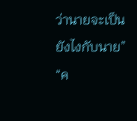ว่านายจะเป็นยังไงกับนาย”
“ค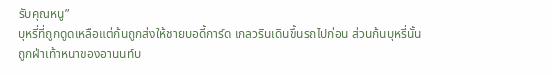รับคุณหนู”
บุหรี่ที่ถูกดูดเหลือแต่ก้นถูกส่งให้ชายบอดี้การ์ด เกลวรินเดินขึ้นรถไปก่อน ส่วนก้นบุหรี่นั้นถูกฝ่าเท้าหนาของอานนท์บ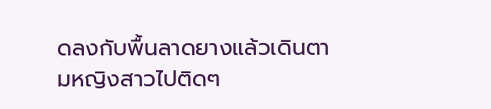ดลงกับพื้นลาดยางแล้วเดินตามหญิงสาวไปติดๆ